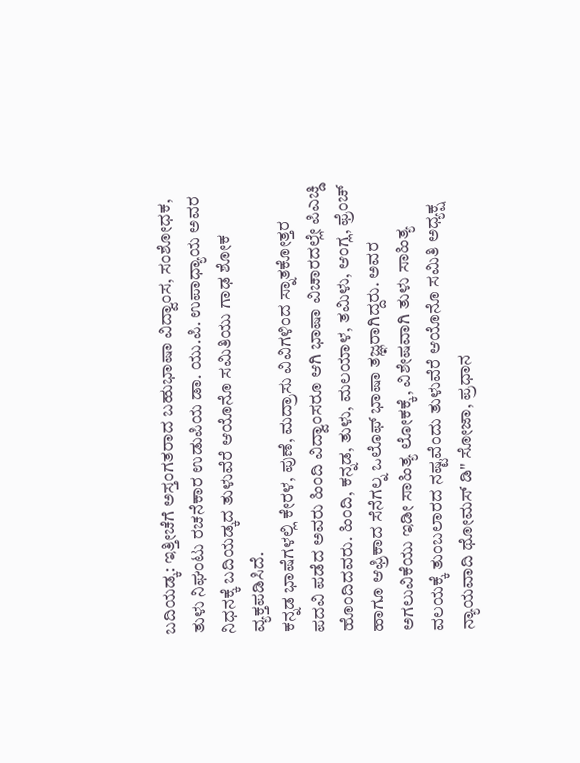ಬದಿಯಡ್ಕ: ಇತ್ತೀಚೆಗೆ ಅಸ್ತಂಗತರಾದ ಬಹುಭಾಷಾ ವಿದ್ವಾಂಸ, ಸಂಶೋಧಕ, ತುಳು ನಿಘಂಟು ರಚನೆಕಾರ ಉಡುಪಿಯ ಡಾ. ಯು.ಪಿ. ಉಪಾಧ್ಯಾಯ ಅವರ ನಿಧನಕ್ಕೆ ಬದಿಯಡ್ಕದ ತುಳುವೆರೆ ಆಯೊನೊ ಸಮಿತಿಯು ಗಾಢ ಶೋಕ ವ್ಯಕ್ತಪಡಿಸಿದೆ.
ಕನ್ನಡ ಭಾಷೆಗಳಲ್ಲಿ ಕೇರಳ, ಪುಣೆ, ಮದ್ರಾಸು ವಿವಿಗಳಿಂದ ಸ್ನಾತಕೋತ್ತರ ಪದವಿ ಪಡೆದ ಅವರು ಹಿಂದಿ ವಿದ್ವಾಂಸರೂ ಆಗಿ ಭಾಷಾ ವಿಚಾರದಲ್ಲೇ ಪಿಎಚ್ಡಿ ಹೊಂದಿದವರು. ಹಿಂದಿ, ಕನ್ನಡ, ತುಳು, ಮಲಯಾಳ, ತಮಿಳು, ಆಂಗ್ಲ, ಫ್ರೆಂಚ್ ಹಾಗೂ ಆಫ್ರಿಕಾದ ಸೆನೆಗಲ್ನ ಒಲೊಫ್ ಭಾಷಾ ತಜ್ಞರಾಗಿದ್ದರು. ಅವರ ಅಗಲುವಿಕೆಯು ಇಡೀ ಸಾಹಿತ್ಯ ಲೋಕಕ್ಕೆ, ವಿಶೇಷವಾಗಿ ತುಳು ಸಾಹಿತ್ಯ ವಲಯಕ್ಕೆ ತುಂಬಲಾರದ ನಷ್ಟವೆಂದು ತುಳುವೆರೆ ಆಯೊನೊ ಸಮಿತಿ ಅಧ್ಯಕ್ಷ ನ್ಯಾಯವಾದಿ ಥೋಮಸ್ ಡಿ" ಸೋಜಾ, ಪ್ರಧಾನ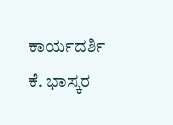ಕಾರ್ಯದರ್ಶಿ ಕೆ. ಭಾಸ್ಕರ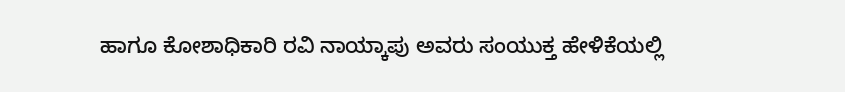ಹಾಗೂ ಕೋಶಾಧಿಕಾರಿ ರವಿ ನಾಯ್ಕಾಪು ಅವರು ಸಂಯುಕ್ತ ಹೇಳಿಕೆಯಲ್ಲಿ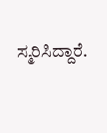ಸ್ಮರಿಸಿದ್ದಾರೆ.